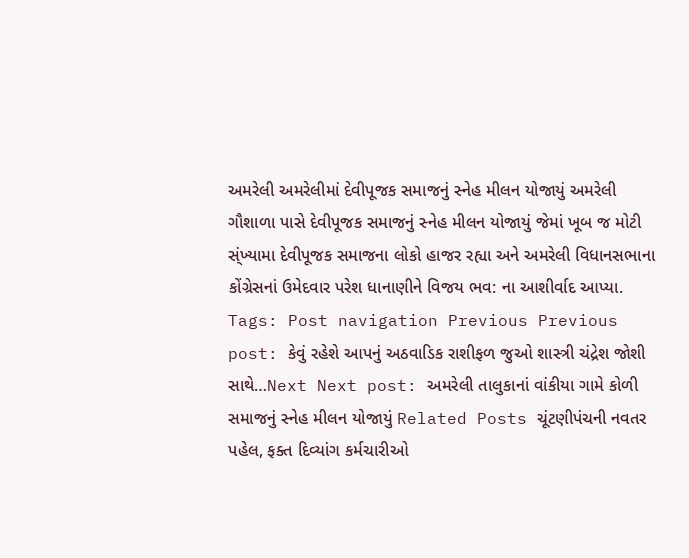અમરેલી અમરેલીમાં દેવીપૂજક સમાજનું સ્નેહ મીલન યોજાયું અમરેલી ગૌશાળા પાસે દેવીપૂજક સમાજનું સ્નેહ મીલન યોજાયું જેમાં ખૂબ જ મોટી સ્ંખ્યામા દેવીપૂજક સમાજના લોકો હાજર રહ્યા અને અમરેલી વિધાનસભાના કોંગ્રેસનાં ઉમેદવાર પરેશ ધાનાણીને વિજય ભવ: ના આશીર્વાદ આપ્યા. Tags: Post navigation Previous Previous post: કેવું રહેશે આપનું અઠવાડિક રાશીફળ જુઓ શાસ્ત્રી ચંદ્રેશ જોશી સાથે…Next Next post: અમરેલી તાલુકાનાં વાંકીયા ગામે કોળી સમાજનું સ્નેહ મીલન યોજાયું Related Posts ચૂંટણીપંચની નવતર પહેલ, ફક્ત દિવ્યાંગ કર્મચારીઓ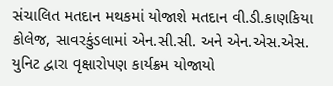સંચાલિત મતદાન મથકમાં યોજાશે મતદાન વી.ડી.કાણકિયા કોલેજ, સાવરકુંડલામાં એન.સી.સી. અને એન.એસ.એસ. યુનિટ દ્વારા વૃક્ષારોપણ કાર્યક્રમ યોજાયો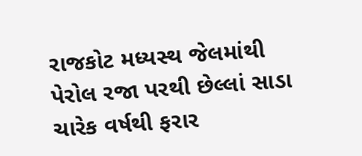રાજકોટ મધ્યસ્થ જેલમાંથી પેરોલ રજા પરથી છેલ્લાં સાડા ચારેક વર્ષથી ફરાર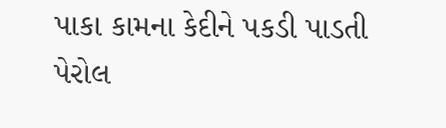પાકા કામના કેદીને પકડી પાડતી પેરોલ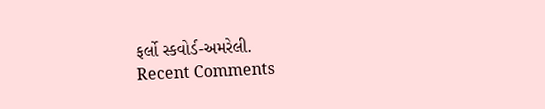ફર્લો સ્કવોર્ડ-અમરેલી.
Recent Comments